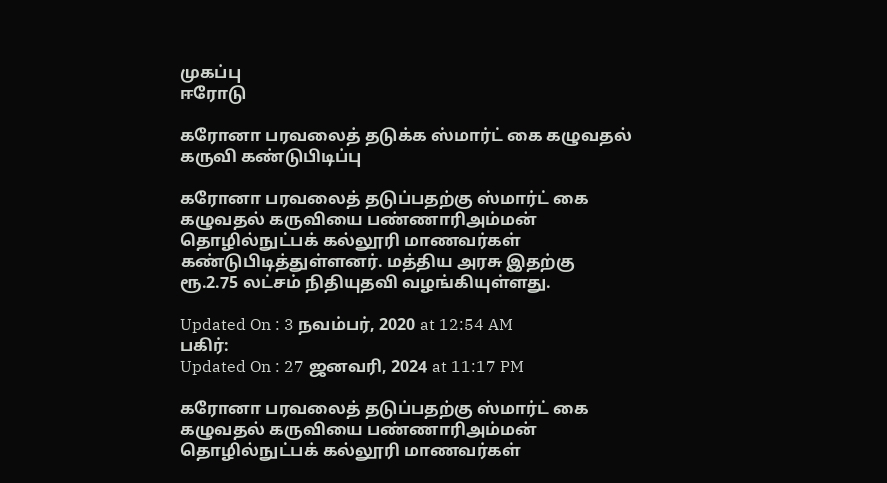முகப்பு
ஈரோடு

கரோனா பரவலைத் தடுக்க ஸ்மார்ட் கை கழுவதல் கருவி கண்டுபிடிப்பு

கரோனா பரவலைத் தடுப்பதற்கு ஸ்மார்ட் கை கழுவதல் கருவியை பண்ணாரிஅம்மன் தொழில்நுட்பக் கல்லூரி மாணவர்கள் கண்டுபிடித்துள்ளனர். மத்திய அரசு இதற்கு ரூ.2.75 லட்சம் நிதியுதவி வழங்கியுள்ளது.

Updated On : 3 நவம்பர், 2020 at 12:54 AM
பகிர்:
Updated On : 27 ஜனவரி, 2024 at 11:17 PM

கரோனா பரவலைத் தடுப்பதற்கு ஸ்மார்ட் கை கழுவதல் கருவியை பண்ணாரிஅம்மன் தொழில்நுட்பக் கல்லூரி மாணவர்கள்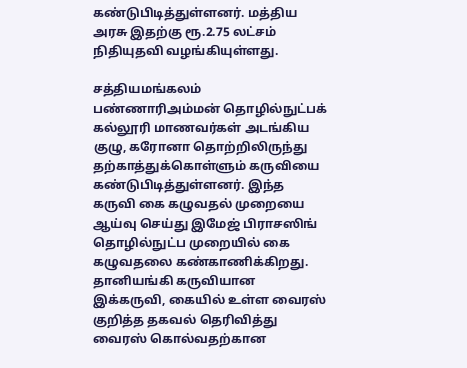கண்டுபிடித்துள்ளனர். மத்திய அரசு இதற்கு ரூ.2.75 லட்சம் நிதியுதவி வழங்கியுள்ளது.

சத்தியமங்கலம் பண்ணாரிஅம்மன் தொழில்நுட்பக் கல்லூரி மாணவர்கள் அடங்கிய குழு, கரோனா தொற்றிலிருந்து தற்காத்துக்கொள்ளும் கருவியை கண்டுபிடித்துள்ளனர். இந்த கருவி கை கழுவதல் முறையை ஆய்வு செய்து இமேஜ் பிராசஸிங் தொழில்நுட்ப முறையில் கை கழுவதலை கண்காணிக்கிறது. தானியங்கி கருவியான இக்கருவி, கையில் உள்ள வைரஸ் குறித்த தகவல் தெரிவித்து வைரஸ் கொல்வதற்கான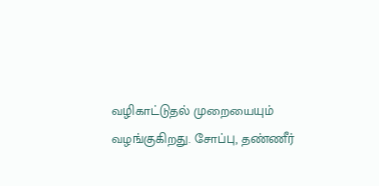வழிகாட்டுதல் முறையையும் வழங்குகிறது. சோப்பு, தண்ணீர்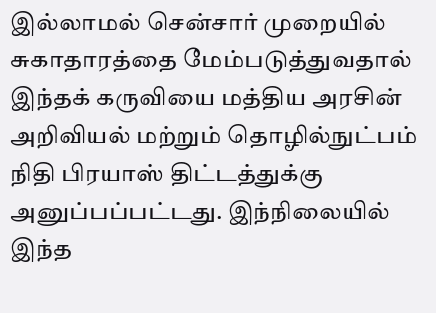இல்லாமல் சென்சார் முறையில் சுகாதாரத்தை மேம்படுத்துவதால் இந்தக் கருவியை மத்திய அரசின் அறிவியல் மற்றும் தொழில்நுட்பம் நிதி பிரயாஸ் திட்டத்துக்கு அனுப்பப்பட்டது. இந்நிலையில் இந்த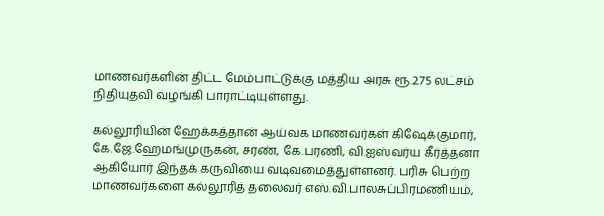மாணவர்களின் திட்ட மேம்பாட்டுக்கு மத்திய அரசு ரூ.2.75 லட்சம் நிதியுதவி வழங்கி பாராட்டியுள்ளது.

கல்லூரியின் ஹேக்கத்தான் ஆய்வக மாணவர்கள் கிஷேக்குமார், கே.ஜே.ஹேமங்முருகன், சரண், கே.பரணி, வி.ஐஸ்வர்ய கீர்த்தனா ஆகியோர் இந்தக் கருவியை வடிவமைத்துள்ளனர். பரிசு பெற்ற மாணவர்களை கல்லூரித் தலைவர் எஸ்.வி.பாலசுப்பிரமணியம்,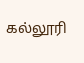கல்லூரி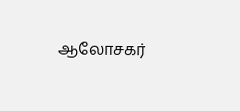ஆலோசகர்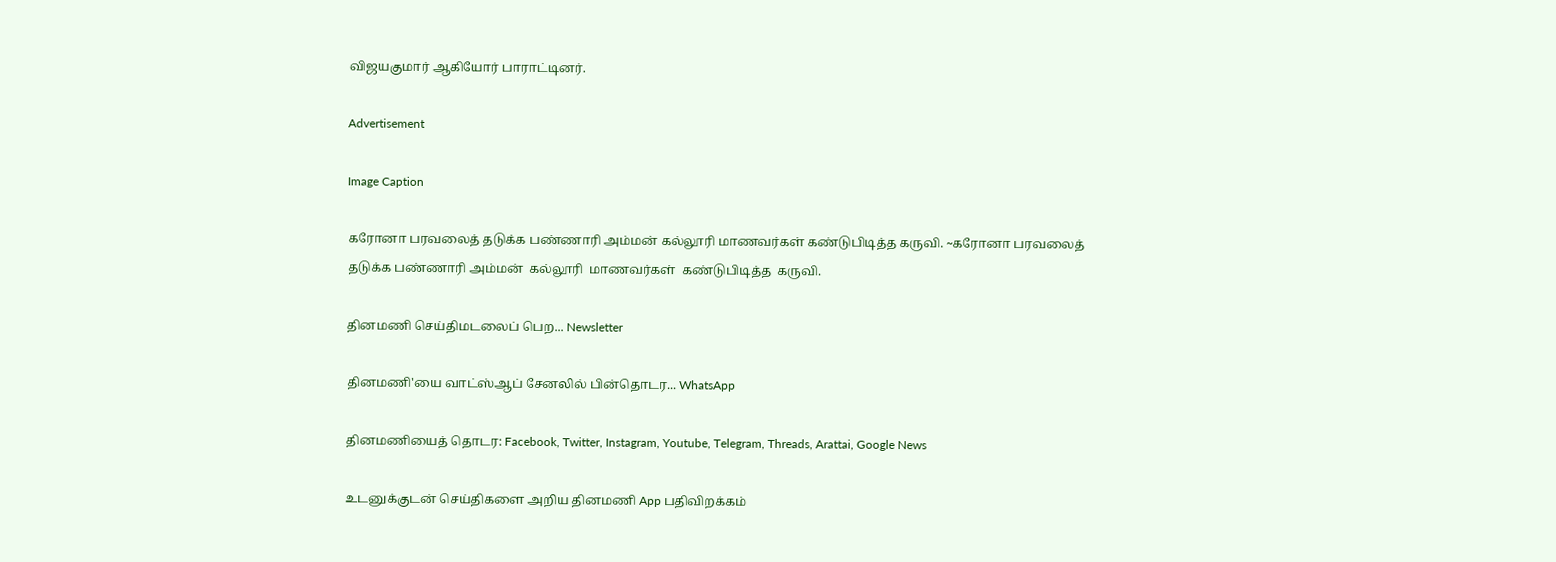விஜயகுமார் ஆகியோர் பாராட்டினர்.

Advertisement

Image Caption

கரோனா பரவலைத் தடுக்க பண்ணாரி அம்மன் கல்லூரி மாணவர்கள் கண்டுபிடித்த கருவி. ~கரோனா பரவலைத் தடுக்க பண்ணாரி அம்மன்  கல்லூரி  மாணவர்கள்  கண்டுபிடித்த  கருவி.

தினமணி செய்திமடலைப் பெற... Newsletter

தினமணி'யை வாட்ஸ்ஆப் சேனலில் பின்தொடர... WhatsApp

தினமணியைத் தொடர: Facebook, Twitter, Instagram, Youtube, Telegram, Threads, Arattai, Google News

உடனுக்குடன் செய்திகளை அறிய தினமணி App பதிவிறக்கம்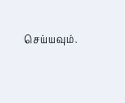செய்யவும்.